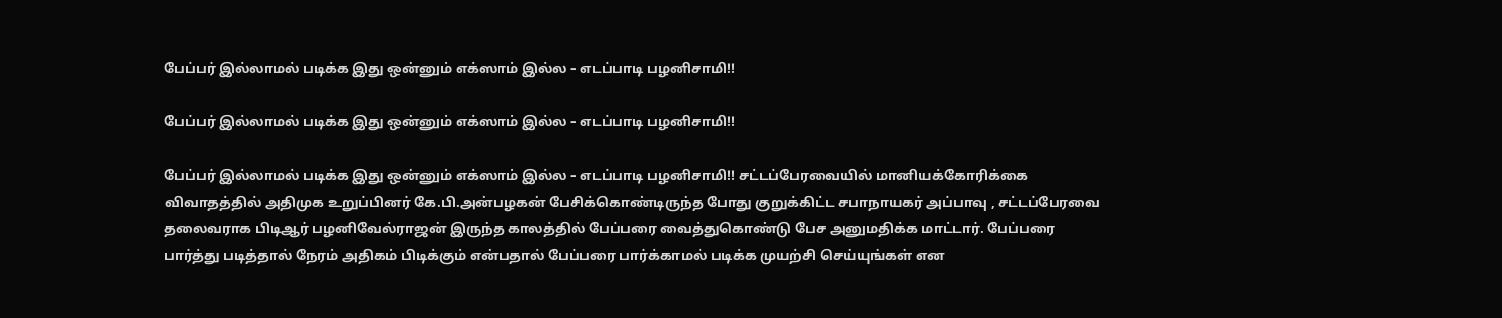பேப்பர் இல்லாமல் படிக்க இது ஒன்னும் எக்ஸாம் இல்ல – எடப்பாடி பழனிசாமி!!

பேப்பர் இல்லாமல் படிக்க இது ஒன்னும் எக்ஸாம் இல்ல – எடப்பாடி பழனிசாமி!!

பேப்பர் இல்லாமல் படிக்க இது ஒன்னும் எக்ஸாம் இல்ல – எடப்பாடி பழனிசாமி!! சட்டப்பேரவையில் மானியக்கோரிக்கை விவாதத்தில் அதிமுக உறுப்பினர் கே.பி.அன்பழகன் பேசிக்கொண்டிருந்த போது குறுக்கிட்ட சபாநாயகர் அப்பாவு , சட்டப்பேரவை தலைவராக பிடிஆர் பழனிவேல்ராஜன் இருந்த காலத்தில் பேப்பரை வைத்துகொண்டு பேச அனுமதிக்க மாட்டார். பேப்பரை பார்த்து படித்தால் நேரம் அதிகம் பிடிக்கும் என்பதால் பேப்பரை பார்க்காமல் படிக்க முயற்சி செய்யுங்கள் என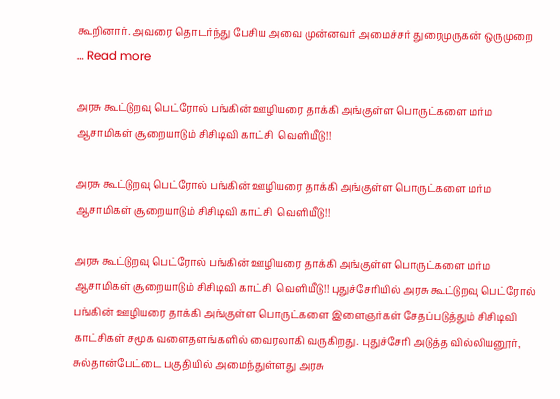கூறினார். அவரை தொடர்ந்து பேசிய அவை முன்னவர் அமைச்சர் துரைமுருகன் ஒருமுறை … Read more

அரசு கூட்டுறவு பெட்ரோல் பங்கின் ஊழியரை தாக்கி அங்குள்ள பொருட்களை மர்ம ஆசாமிகள் சூறையாடும் சிசிடிவி காட்சி  வெளியீடு!!

அரசு கூட்டுறவு பெட்ரோல் பங்கின் ஊழியரை தாக்கி அங்குள்ள பொருட்களை மர்ம ஆசாமிகள் சூறையாடும் சிசிடிவி காட்சி  வெளியீடு!!

அரசு கூட்டுறவு பெட்ரோல் பங்கின் ஊழியரை தாக்கி அங்குள்ள பொருட்களை மர்ம ஆசாமிகள் சூறையாடும் சிசிடிவி காட்சி  வெளியீடு!! புதுச்சேரியில் அரசு கூட்டுறவு பெட்ரோல் பங்கின் ஊழியரை தாக்கி அங்குள்ள பொருட்களை இளைஞர்கள் சேதப்படுத்தும் சிசிடிவி காட்சிகள் சமூக வளைதளங்களில் வைரலாகி வருகிறது. புதுச்சேரி அடுத்த வில்லியனூர், சுல்தான்பேட்டை பகுதியில் அமைந்துள்ளது அரசு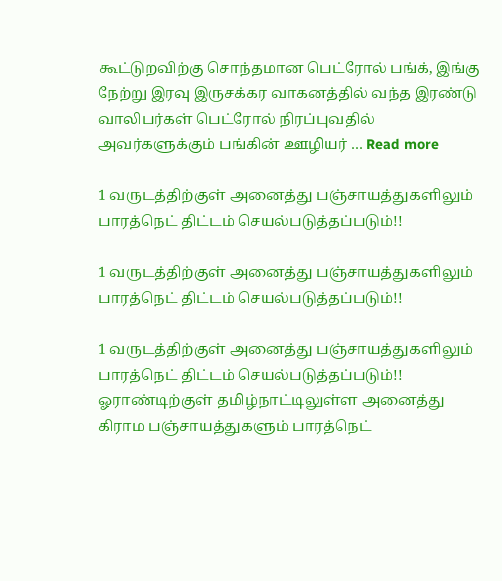கூட்டுறவிற்கு சொந்தமான பெட்ரோல் பங்க், இங்கு நேற்று இரவு இருசக்கர வாகனத்தில் வந்த இரண்டு வாலிபர்கள் பெட்ரோல் நிரப்புவதில் அவர்களுக்கும் பங்கின் ஊழியர் … Read more

1 வருடத்திற்குள் அனைத்து பஞ்சாயத்துகளிலும் பாரத்நெட் திட்டம் செயல்படுத்தப்படும்!!

1 வருடத்திற்குள் அனைத்து பஞ்சாயத்துகளிலும் பாரத்நெட் திட்டம் செயல்படுத்தப்படும்!!

1 வருடத்திற்குள் அனைத்து பஞ்சாயத்துகளிலும் பாரத்நெட் திட்டம் செயல்படுத்தப்படும்!! ஓராண்டிற்குள் தமிழ்நாட்டிலுள்ள அனைத்து கிராம பஞ்சாயத்துகளும் பாரத்நெட்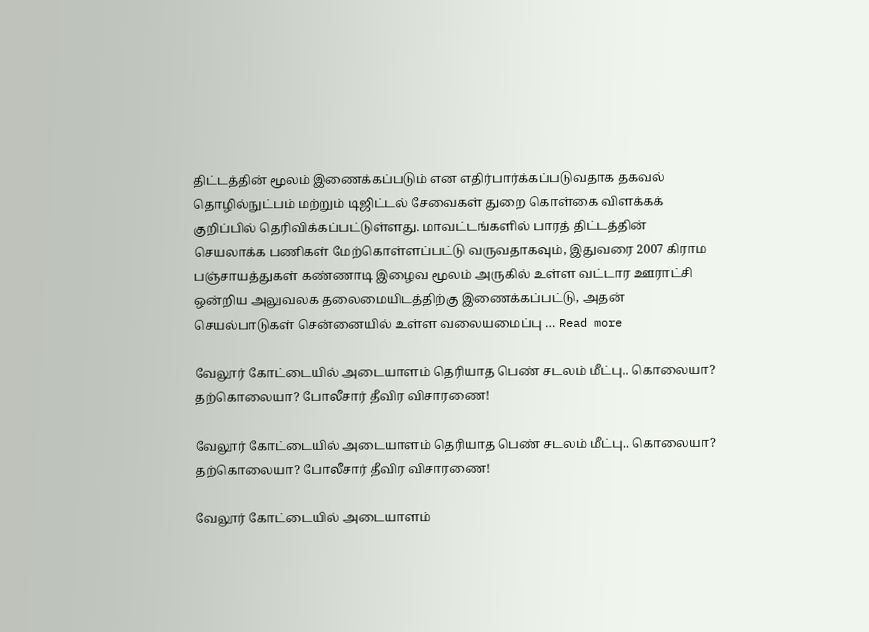திட்டத்தின் மூலம் இணைக்கப்படும் என எதிர்பார்க்கப்படுவதாக தகவல் தொழில்நுட்பம் மற்றும் டிஜிட்டல் சேவைகள் துறை கொள்கை விளக்கக் குறிப்பில் தெரிவிக்கப்பட்டுள்ளது. மாவட்டங்களில் பாரத் திட்டத்தின் செயலாக்க பணிகள் மேற்கொள்ளப்பட்டு வருவதாகவும், இதுவரை 2007 கிராம பஞ்சாயத்துகள் கண்ணாடி இழைவ மூலம் அருகில் உள்ள வட்டார ஊராட்சி ஒன்றிய அலுவலக தலைமையிடத்திற்கு இணைக்கப்பட்டு, அதன் செயல்பாடுகள் சென்னையில் உள்ள வலையமைப்பு … Read more

வேலூர் கோட்டையில் அடையாளம் தெரியாத பெண் சடலம் மீட்பு.. கொலையா? தற்கொலையா? போலீசார் தீவிர விசாரணை!

வேலூர் கோட்டையில் அடையாளம் தெரியாத பெண் சடலம் மீட்பு.. கொலையா? தற்கொலையா? போலீசார் தீவிர விசாரணை!

வேலூர் கோட்டையில் அடையாளம்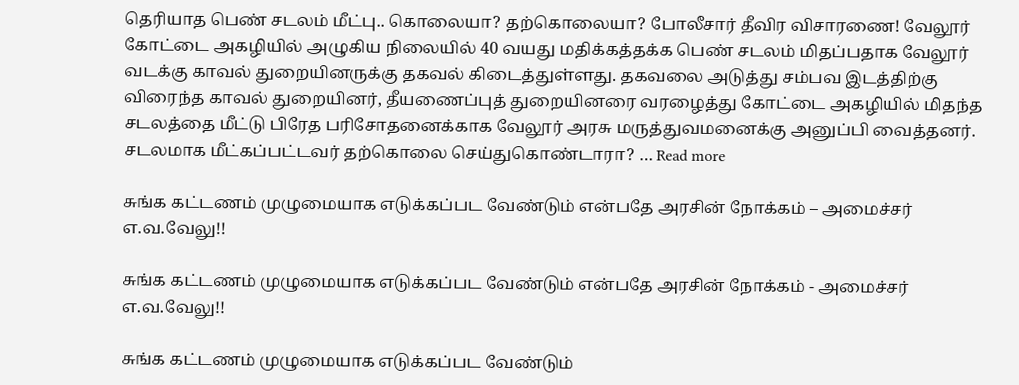தெரியாத பெண் சடலம் மீட்பு.. கொலையா? தற்கொலையா? போலீசார் தீவிர விசாரணை! வேலூர் கோட்டை அகழியில் அழுகிய நிலையில் 40 வயது மதிக்கத்தக்க பெண் சடலம் மிதப்பதாக வேலூர் வடக்கு காவல் துறையினருக்கு தகவல் கிடைத்துள்ளது. தகவலை அடுத்து சம்பவ இடத்திற்கு விரைந்த காவல் துறையினர், தீயணைப்புத் துறையினரை வரழைத்து கோட்டை அகழியில் மிதந்த சடலத்தை மீட்டு பிரேத பரிசோதனைக்காக வேலூர் அரசு மருத்துவமனைக்கு அனுப்பி வைத்தனர். சடலமாக மீட்கப்பட்டவர் தற்கொலை செய்துகொண்டாரா? … Read more

சுங்க கட்டணம் முழுமையாக எடுக்கப்பட வேண்டும் என்பதே அரசின் நோக்கம் – அமைச்சர் எ.வ.வேலு!!

சுங்க கட்டணம் முழுமையாக எடுக்கப்பட வேண்டும் என்பதே அரசின் நோக்கம் - அமைச்சர் எ.வ.வேலு!!

சுங்க கட்டணம் முழுமையாக எடுக்கப்பட வேண்டும்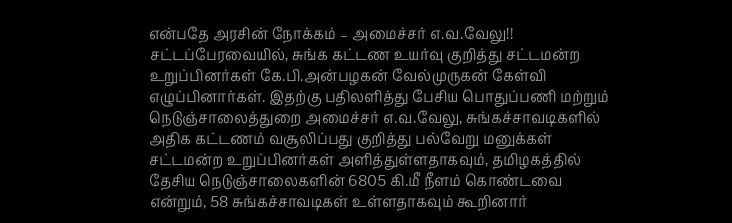என்பதே அரசின் நோக்கம் – அமைச்சர் எ.வ.வேலு!! சட்டப்பேரவையில், சுங்க கட்டண உயர்வு குறித்து சட்டமன்ற உறுப்பினர்கள் கே.பி.அன்பழகன் வேல்முருகன் கேள்வி எழுப்பினார்கள். இதற்கு பதிலளித்து பேசிய பொதுப்பணி மற்றும் நெடுஞ்சாலைத்துறை அமைச்சர் எ.வ.வேலு, சுங்கச்சாவடிகளில் அதிக கட்டணம் வசூலிப்பது குறித்து பல்வேறு மனுக்கள் சட்டமன்ற உறுப்பினர்கள் அளித்துள்ளதாகவும், தமிழகத்தில் தேசிய நெடுஞ்சாலைகளின் 6805 கி.மீ நீளம் கொண்டவை என்றும், 58 சுங்கச்சாவடிகள் உள்ளதாகவும் கூறினார்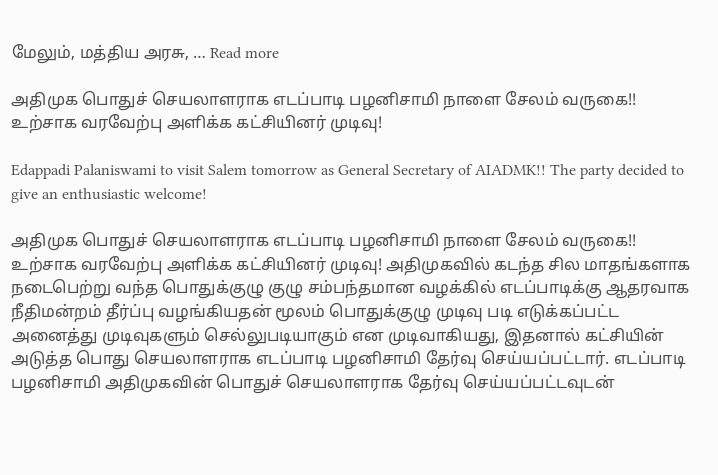மேலும், மத்திய அரசு, … Read more

அதிமுக பொதுச் செயலாளராக எடப்பாடி பழனிசாமி நாளை சேலம் வருகை!!  உற்சாக வரவேற்பு அளிக்க கட்சியினர் முடிவு!

Edappadi Palaniswami to visit Salem tomorrow as General Secretary of AIADMK!! The party decided to give an enthusiastic welcome!

அதிமுக பொதுச் செயலாளராக எடப்பாடி பழனிசாமி நாளை சேலம் வருகை!!  உற்சாக வரவேற்பு அளிக்க கட்சியினர் முடிவு! அதிமுகவில் கடந்த சில மாதங்களாக நடைபெற்று வந்த பொதுக்குழு குழு சம்பந்தமான வழக்கில் எடப்பாடிக்கு ஆதரவாக நீதிமன்றம் தீர்ப்பு வழங்கியதன் மூலம் பொதுக்குழு முடிவு படி எடுக்கப்பட்ட அனைத்து முடிவுகளும் செல்லுபடியாகும் என முடிவாகியது, இதனால் கட்சியின் அடுத்த பொது செயலாளராக எடப்பாடி பழனிசாமி தேர்வு செய்யப்பட்டார். எடப்பாடி பழனிசாமி அதிமுகவின் பொதுச் செயலாளராக தேர்வு செய்யப்பட்டவுடன்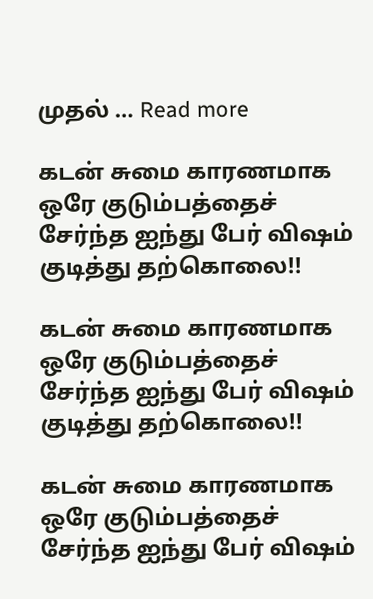முதல் … Read more

கடன் சுமை காரணமாக ஒரே குடும்பத்தைச் சேர்ந்த ஐந்து பேர் விஷம் குடித்து தற்கொலை!!

கடன் சுமை காரணமாக ஒரே குடும்பத்தைச் சேர்ந்த ஐந்து பேர் விஷம் குடித்து தற்கொலை!!

கடன் சுமை காரணமாக ஒரே குடும்பத்தைச் சேர்ந்த ஐந்து பேர் விஷம்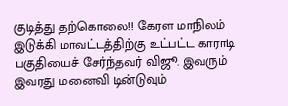குடித்து தற்கொலை!! கேரள மாநிலம் இடுக்கி மாவட்டத்திற்கு உட்பட்ட காராடி பகுதியைச் சேர்ந்தவர் விஜூ. இவரும் இவரது மனைவி டின்டுவும்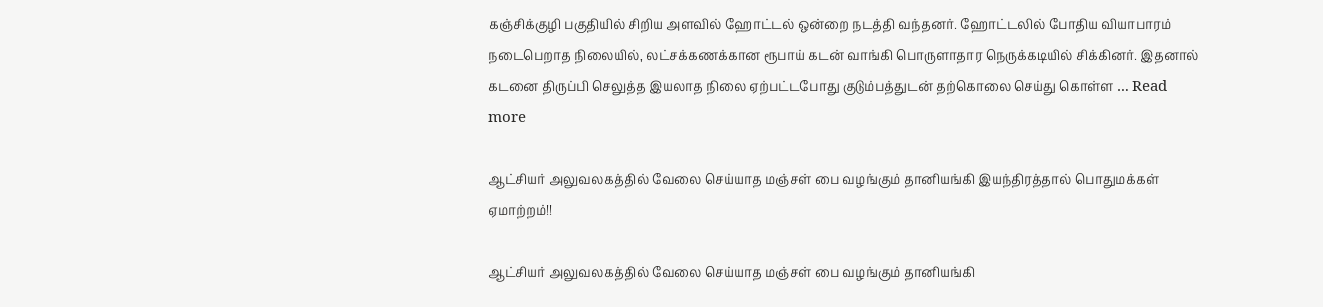கஞ்சிக்குழி பகுதியில் சிறிய அளவில் ஹோட்டல் ஒன்றை நடத்தி வந்தனர். ஹோட்டலில் போதிய வியாபாரம் நடைபெறாத நிலையில், லட்சக்கணக்கான ரூபாய் கடன் வாங்கி பொருளாதார நெருக்கடியில் சிக்கினர். இதனால் கடனை திருப்பி செலுத்த இயலாத நிலை ஏற்பட்டபோது குடும்பத்துடன் தற்கொலை செய்து கொள்ள … Read more

ஆட்சியர் அலுவலகத்தில் வேலை செய்யாத மஞ்சள் பை வழங்கும் தானியங்கி இயந்திரத்தால் பொதுமக்கள் ஏமாற்றம்!!

ஆட்சியர் அலுவலகத்தில் வேலை செய்யாத மஞ்சள் பை வழங்கும் தானியங்கி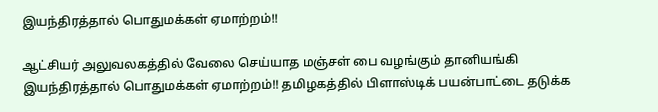இயந்திரத்தால் பொதுமக்கள் ஏமாற்றம்!!

ஆட்சியர் அலுவலகத்தில் வேலை செய்யாத மஞ்சள் பை வழங்கும் தானியங்கி இயந்திரத்தால் பொதுமக்கள் ஏமாற்றம்!! தமிழகத்தில் பிளாஸ்டிக் பயன்பாட்டை தடுக்க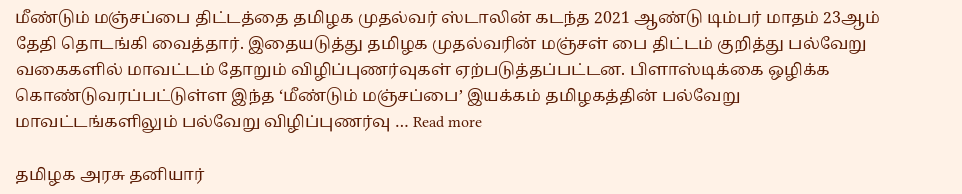மீண்டும் மஞ்சப்பை திட்டத்தை தமிழக முதல்வர் ஸ்டாலின் கடந்த 2021 ஆண்டு டிம்பர் மாதம் 23ஆம் தேதி தொடங்கி வைத்தார். இதையடுத்து தமிழக முதல்வரின் மஞ்சள் பை திட்டம் குறித்து பல்வேறு வகைகளில் மாவட்டம் தோறும் விழிப்புணர்வுகள் ஏற்படுத்தப்பட்டன. பிளாஸ்டிக்கை ஒழிக்க கொண்டுவரப்பட்டுள்ள இந்த ‘மீண்டும் மஞ்சப்பை’ இயக்கம் தமிழகத்தின் பல்வேறு மாவட்டங்களிலும் பல்வேறு விழிப்புணர்வு … Read more

தமிழக அரசு தனியார்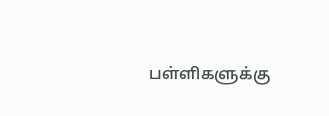பள்ளிகளுக்கு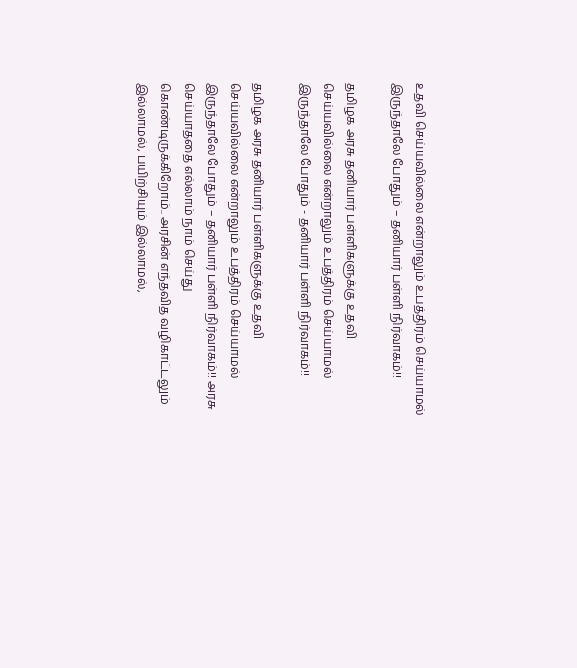உதவி செய்யவில்லை என்றாலும் உபத்திரம் செய்யாமல் இருந்தாலே போதும் – தனியார் பள்ளி நிர்வாகம்!!

தமிழக அரசு தனியார் பள்ளிகளுக்கு உதவி செய்யவில்லை என்றாலும் உபத்திரம் செய்யாமல் இருந்தாலே போதும் - தனியார் பள்ளி நிர்வாகம்!!

தமிழக அரசு தனியார் பள்ளிகளுக்கு உதவி செய்யவில்லை என்றாலும் உபத்திரம் செய்யாமல் இருந்தாலே போதும் – தனியார் பள்ளி நிர்வாகம்!! அரசு செய்யாததை எல்லாம் நாம் செய்து கொண்டிருக்கிறோம்.. அரசின் எந்தவித வழிகாட்டலும் இல்லாமல், பயிற்சியும் இல்லாமல்,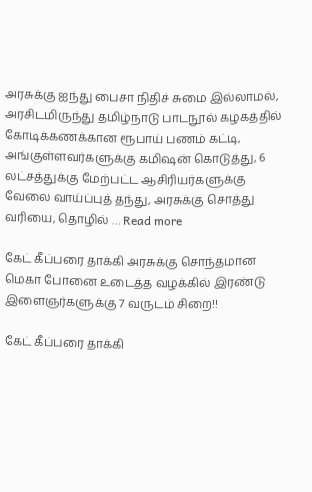அரசுக்கு ஐந்து பைசா நிதிச் சுமை இல்லாமல், அரசிடமிருந்து தமிழ்நாடு பாடநூல் கழகத்தில் கோடிக்கணக்கான ரூபாய் பணம் கட்டி, அங்குள்ளவர்களுக்கு கமிஷன் கொடுத்து, 6 லட்சத்துக்கு மேற்பட்ட ஆசிரியர்களுக்கு வேலை வாய்ப்புத் தந்து, அரசுக்கு சொத்து வரியை, தொழில் … Read more

கேட் கீப்பரை தாக்கி அரசுக்கு சொந்தமான மெகா போனை உடைத்த வழக்கில் இரண்டு இளைஞர்களுக்கு 7 வருடம் சிறை!!

கேட் கீப்பரை தாக்கி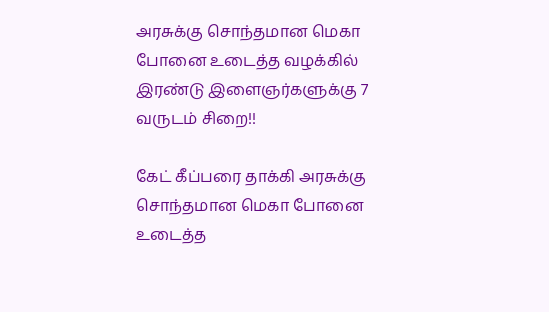அரசுக்கு சொந்தமான மெகா போனை உடைத்த வழக்கில் இரண்டு இளைஞர்களுக்கு 7 வருடம் சிறை!!

கேட் கீப்பரை தாக்கி அரசுக்கு சொந்தமான மெகா போனை உடைத்த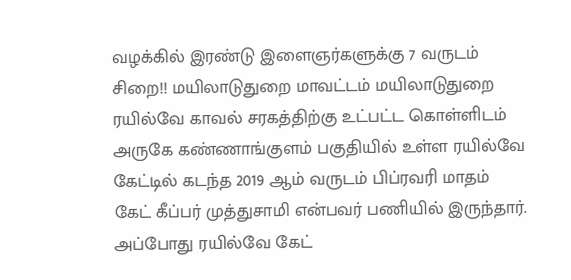வழக்கில் இரண்டு இளைஞர்களுக்கு 7 வருடம் சிறை!! மயிலாடுதுறை மாவட்டம் மயிலாடுதுறை ரயில்வே காவல் சரகத்திற்கு உட்பட்ட கொள்ளிடம் அருகே கண்ணாங்குளம் பகுதியில் உள்ள ரயில்வே கேட்டில் கடந்த 2019 ஆம் வருடம் பிப்ரவரி மாதம் கேட் கீப்பர் முத்துசாமி என்பவர் பணியில் இருந்தார். அப்போது ரயில்வே கேட்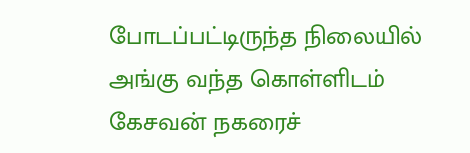போடப்பட்டிருந்த நிலையில் அங்கு வந்த கொள்ளிடம் கேசவன் நகரைச்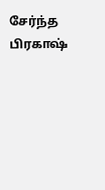சேர்ந்த பிரகாஷ்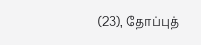(23), தோப்புத்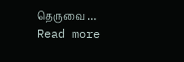தெருவை … Read more